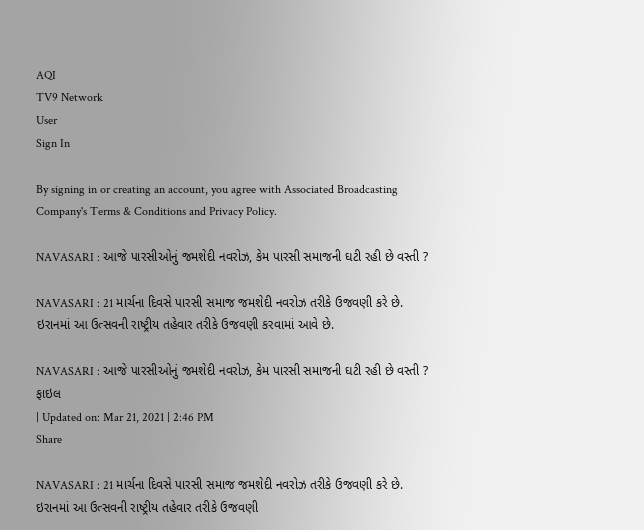AQI
TV9 Network
User
Sign In

By signing in or creating an account, you agree with Associated Broadcasting Company's Terms & Conditions and Privacy Policy.

NAVASARI : આજે પારસીઓનું જમશેદી નવરોઝ, કેમ પારસી સમાજની ઘટી રહી છે વસ્તી ?

NAVASARI : 21 માર્ચના દિવસે પારસી સમાજ જમશેદી નવરોઝ તરીકે ઉજવણી કરે છે. ઇરાનમાં આ ઉત્સવની રાષ્ટ્રીય તહેવાર તરીકે ઉજવણી કરવામાં આવે છે.

NAVASARI : આજે પારસીઓનું જમશેદી નવરોઝ, કેમ પારસી સમાજની ઘટી રહી છે વસ્તી ?
ફાઇલ
| Updated on: Mar 21, 2021 | 2:46 PM
Share

NAVASARI : 21 માર્ચના દિવસે પારસી સમાજ જમશેદી નવરોઝ તરીકે ઉજવણી કરે છે. ઇરાનમાં આ ઉત્સવની રાષ્ટ્રીય તહેવાર તરીકે ઉજવણી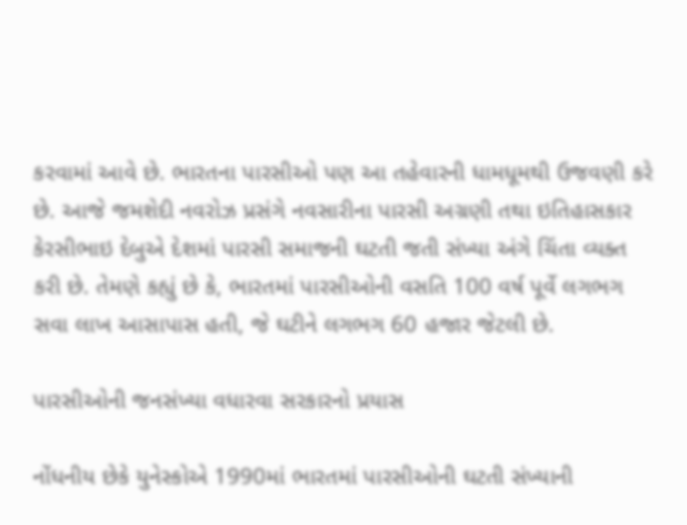કરવામાં આવે છે. ભારતના પારસીઓ પણ આ તહેવારની ધામધૂમથી ઉજવણી કરે છે. આજે જમશેદી નવરોઝ પ્રસંગે નવસારીના પારસી અગ્રણી તથા ઇતિહાસકાર કેરસીભાઇ દેબુએ દેશમાં પારસી સમાજની ઘટતી જતી સંખ્યા અંગે ચિંતા વ્યક્ત કરી છે. તેમણે કહ્યું છે કે, ભારતમાં પારસીઓની વસતિ 100 વર્ષ પૂર્વે લગભગ સવા લાખ આસાપાસ હતી, જે ઘટીને લગભગ 60 હજાર જેટલી છે.

પારસીઓની જનસંખ્યા વધારવા સરકારનો પ્રયાસ

નોંધનીય છેકે યુનેસ્કોએ 1990માં ભારતમાં પારસીઓની ઘટતી સંખ્યાની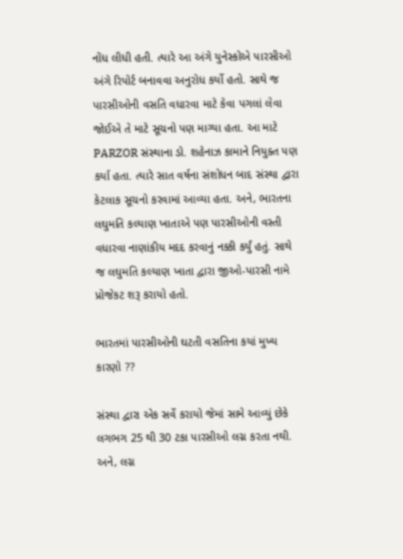નોંધ લીધી હતી. ત્યારે આ અંગે યુનેસ્કોએ પારસીઓ અંગે રિપોર્ટ બનાવવા અનુરોધ કર્યો હતો. સાથે જ પારસીઓની વસતિ વધારવા માટે કેવા પગલાં લેવા જોઈએ તે માટે સૂચનો પણ માગ્યા હતા. આ માટે PARZOR સંસ્થાના ડો. શહેનાઝ કામાને નિયુક્ત પણ કર્યા હતા. ત્યારે સાત વર્ષના સંશોધન બાદ સંસ્થા દ્વારા કેટલાક સૂચનો કરવામાં આવ્યા હતા. અને, ભારતના લઘુમતિ કલ્યાણ ખાતાએ પણ પારસીઓની વસ્તી વધારવા નાણાંકીય મદદ કરવાનું નક્કી કર્યું હતું. સાથે જ લઘુમતિ કલ્યાણ ખાતા દ્વારા જીઓ-પારસી નામે પ્રોજેકટ શરૂ કરાયો હતો.

ભારતમાં પારસીઓની ઘટતી વસતિના કયાં મુખ્ય કારણો ??

સંસ્થા દ્વારા એક સર્વે કરાયો જેમાં સામે આવ્યું છેકે લગભગ 25 થી 30 ટકા પારસીઓ લગ્ન કરતા નથી. અને, લગ્ન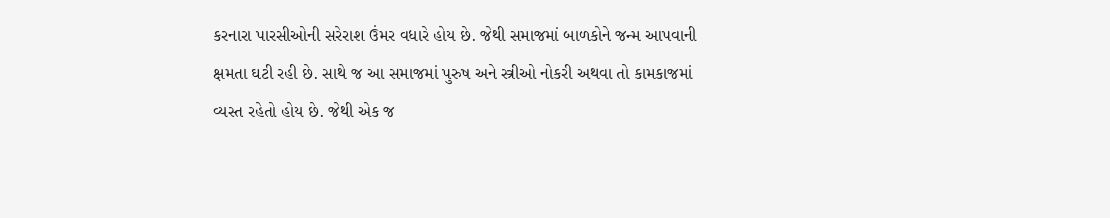કરનારા પારસીઓની સરેરાશ ઉંમર વધારે હોય છે. જેથી સમાજમાં બાળકોને જન્મ આપવાની ક્ષમતા ઘટી રહી છે. સાથે જ આ સમાજમાં પુરુષ અને સ્ત્રીઓ નોકરી અથવા તો કામકાજમાં વ્યસ્ત રહેતો હોય છે. જેથી એક જ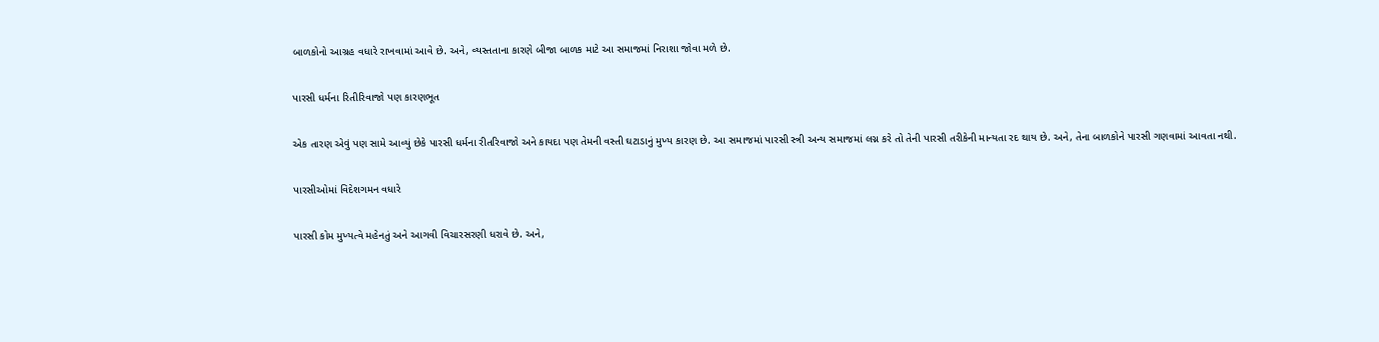બાળકોનો આગ્રહ વધારે રાખવામાં આવે છે. અને, વ્યસ્તતાના કારણે બીજા બાળક માટે આ સમાજમાં નિરાશા જોવા મળે છે.

પારસી ધર્મના રિતીરિવાજો પણ કારણભૂત

એક તારણ એવું પણ સામે આવ્યું છેકે પારસી ધર્મના રીતરિવાજો અને કાયદા પણ તેમની વસ્તી ઘટાડાનું મુખ્ય કારણ છે. આ સમાજમાં પારસી સ્ત્રી અન્ય સમાજમાં લગ્ન કરે તો તેની પારસી તરીકેની માન્યતા રદ થાય છે. અને, તેના બાળકોને પારસી ગણવામાં આવતા નથી.

પારસીઓમાં વિદેશગમન વધારે

પારસી કોમ મુખ્યત્વે મહેનતું અને આગવી વિચારસરણી ધરાવે છે. અને,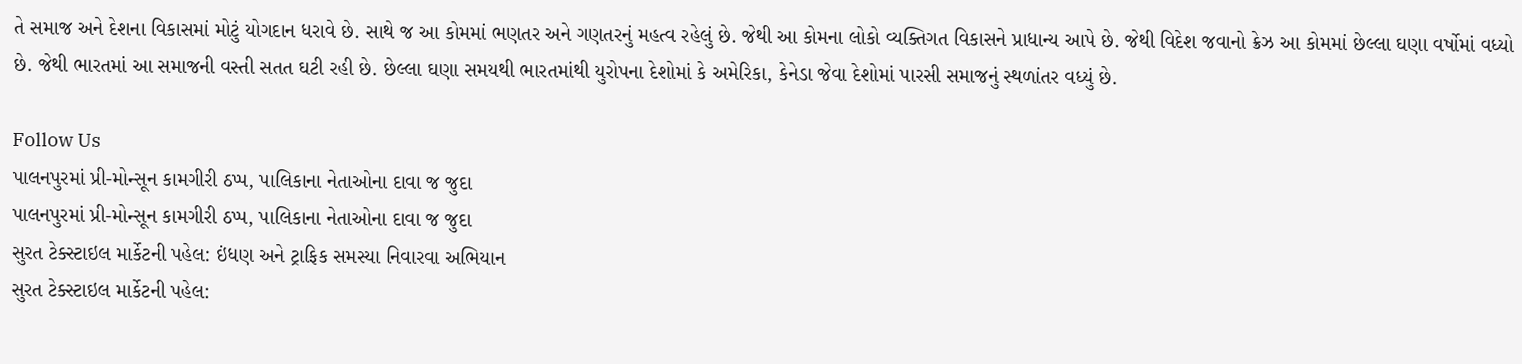તે સમાજ અને દેશના વિકાસમાં મોટું યોગદાન ધરાવે છે. સાથે જ આ કોમમાં ભણતર અને ગણતરનું મહત્વ રહેલું છે. જેથી આ કોમના લોકો વ્યક્તિગત વિકાસને પ્રાધાન્ય આપે છે. જેથી વિદેશ જવાનો ક્રેઝ આ કોમમાં છેલ્લા ઘણા વર્ષોમાં વધ્યો છે. જેથી ભારતમાં આ સમાજની વસ્તી સતત ઘટી રહી છે. છેલ્લા ઘણા સમયથી ભારતમાંથી યુરોપના દેશોમાં કે અમેરિકા, કેનેડા જેવા દેશોમાં પારસી સમાજનું સ્થળાંતર વધ્યું છે.

Follow Us
પાલનપુરમાં પ્રી-મોન્સૂન કામગીરી ઠપ્પ, પાલિકાના નેતાઓના દાવા જ જુદા
પાલનપુરમાં પ્રી-મોન્સૂન કામગીરી ઠપ્પ, પાલિકાના નેતાઓના દાવા જ જુદા
સુરત ટેક્સ્ટાઇલ માર્કેટની પહેલ: ઇંધણ અને ટ્રાફિક સમસ્યા નિવારવા અભિયાન
સુરત ટેક્સ્ટાઇલ માર્કેટની પહેલ: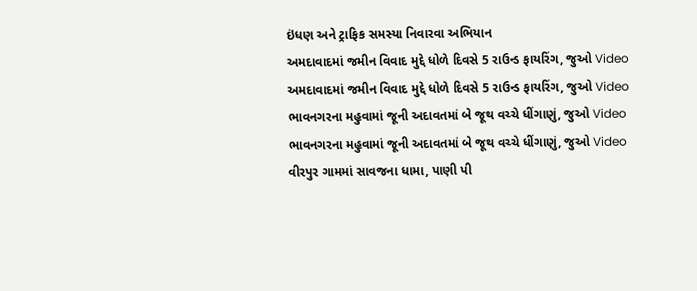ઇંધણ અને ટ્રાફિક સમસ્યા નિવારવા અભિયાન
અમદાવાદમાં જમીન વિવાદ મુદ્દે ધોળે દિવસે 5 રાઉન્ડ ફાયરિંગ, જુઓ Video
અમદાવાદમાં જમીન વિવાદ મુદ્દે ધોળે દિવસે 5 રાઉન્ડ ફાયરિંગ, જુઓ Video
ભાવનગરના મહુવામાં જૂની અદાવતમાં બે જૂથ વચ્ચે ધીંગાણું, જુઓ Video
ભાવનગરના મહુવામાં જૂની અદાવતમાં બે જૂથ વચ્ચે ધીંગાણું, જુઓ Video
વીરપુર ગામમાં સાવજના ધામા, પાણી પી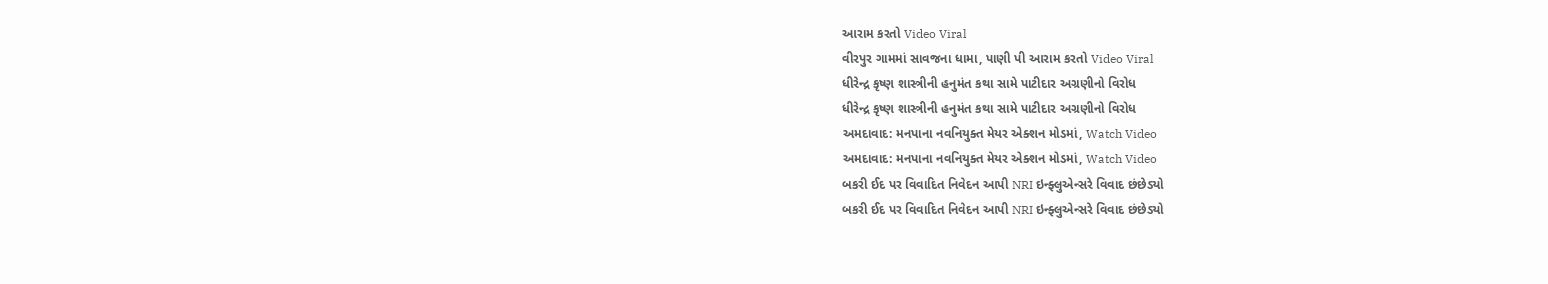આરામ કરતો Video Viral
વીરપુર ગામમાં સાવજના ધામા, પાણી પી આરામ કરતો Video Viral
ધીરેન્દ્ર કૃષ્ણ શાસ્ત્રીની હનુમંત કથા સામે પાટીદાર અગ્રણીનો વિરોધ
ધીરેન્દ્ર કૃષ્ણ શાસ્ત્રીની હનુમંત કથા સામે પાટીદાર અગ્રણીનો વિરોધ
અમદાવાદ: મનપાના નવનિયુક્ત મેયર એક્શન મોડમાં, Watch Video
અમદાવાદ: મનપાના નવનિયુક્ત મેયર એક્શન મોડમાં, Watch Video
બકરી ઈદ પર વિવાદિત નિવેદન આપી NRI ઇન્ફ્લુએન્સરે વિવાદ છંછેડ્યો
બકરી ઈદ પર વિવાદિત નિવેદન આપી NRI ઇન્ફ્લુએન્સરે વિવાદ છંછેડ્યો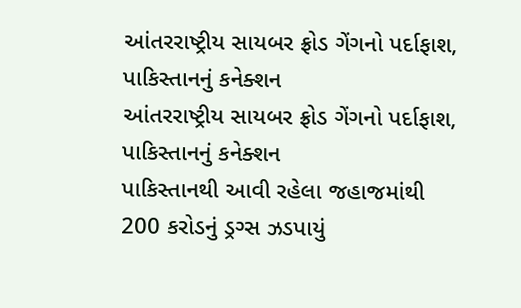આંતરરાષ્ટ્રીય સાયબર ફ્રોડ ગેંગનો પર્દાફાશ, પાકિસ્તાનનું કનેક્શન
આંતરરાષ્ટ્રીય સાયબર ફ્રોડ ગેંગનો પર્દાફાશ, પાકિસ્તાનનું કનેક્શન
પાકિસ્તાનથી આવી રહેલા જહાજમાંથી 200 કરોડનું ડ્રગ્સ ઝડપાયું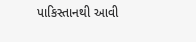પાકિસ્તાનથી આવી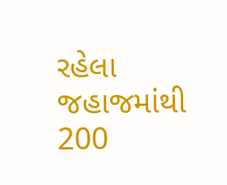રહેલા જહાજમાંથી 200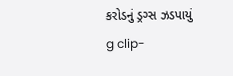કરોડનું ડ્રગ્સ ઝડપાયું
g clip-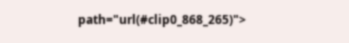path="url(#clip0_868_265)">